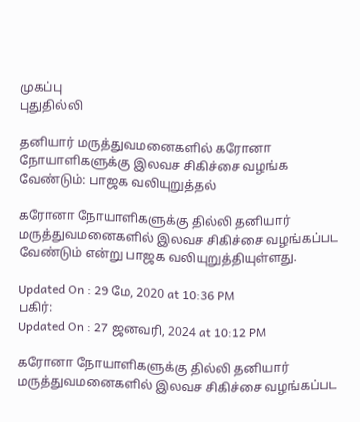முகப்பு
புதுதில்லி

தனியார் மருத்துவமனைகளில் கரோனா நோயாளிகளுக்கு இலவச சிகிச்சை வழங்க வேண்டும்: பாஜக வலியுறுத்தல்

கரோனா நோயாளிகளுக்கு தில்லி தனியார் மருத்துவமனைகளில் இலவச சிகிச்சை வழங்கப்பட வேண்டும் என்று பாஜக வலியுறுத்தியுள்ளது.

Updated On : 29 மே, 2020 at 10:36 PM
பகிர்:
Updated On : 27 ஜனவரி, 2024 at 10:12 PM

கரோனா நோயாளிகளுக்கு தில்லி தனியார் மருத்துவமனைகளில் இலவச சிகிச்சை வழங்கப்பட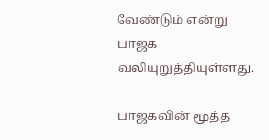வேண்டும் என்று பாஜக வலியுறுத்தியுள்ளது.

பாஜகவின் மூத்த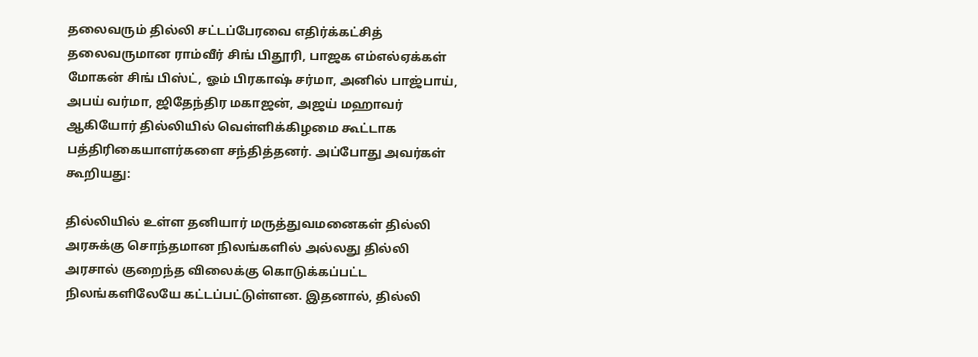தலைவரும் தில்லி சட்டப்பேரவை எதிர்க்கட்சித் தலைவருமான ராம்வீர் சிங் பிதூரி, பாஜக எம்எல்ஏக்கள் மோகன் சிங் பிஸ்ட், ஓம் பிரகாஷ் சர்மா, அனில் பாஜ்பாய், அபய் வர்மா, ஜிதேந்திர மகாஜன், அஜய் மஹாவர் ஆகியோர் தில்லியில் வெள்ளிக்கிழமை கூட்டாக பத்திரிகையாளர்களை சந்தித்தனர். அப்போது அவர்கள் கூறியது:

தில்லியில் உள்ள தனியார் மருத்துவமனைகள் தில்லி அரசுக்கு சொந்தமான நிலங்களில் அல்லது தில்லி அரசால் குறைந்த விலைக்கு கொடுக்கப்பட்ட நிலங்களிலேயே கட்டப்பட்டுள்ளன. இதனால், தில்லி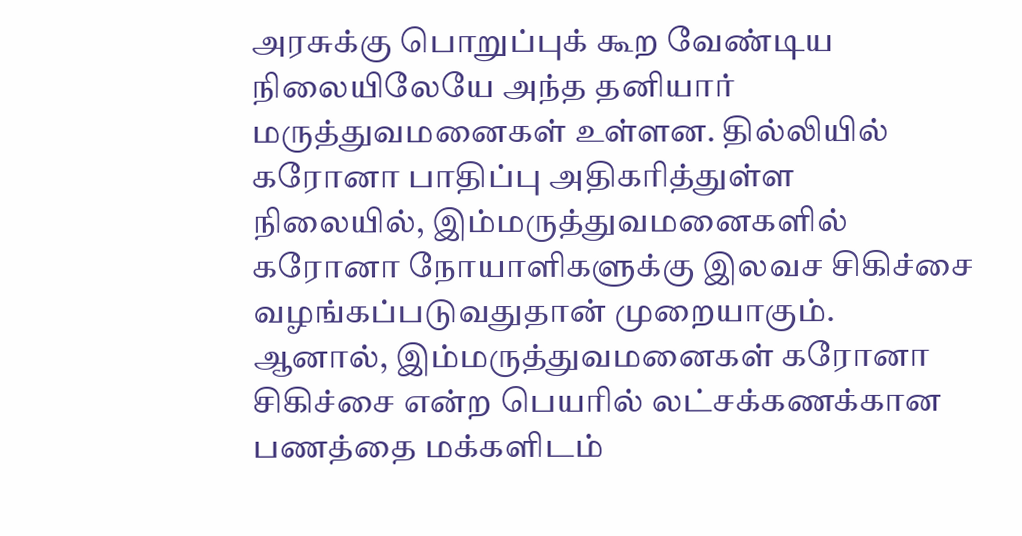அரசுக்கு பொறுப்புக் கூற வேண்டிய நிலையிலேயே அந்த தனியார் மருத்துவமனைகள் உள்ளன. தில்லியில் கரோனா பாதிப்பு அதிகரித்துள்ள நிலையில், இம்மருத்துவமனைகளில் கரோனா நோயாளிகளுக்கு இலவச சிகிச்சை வழங்கப்படுவதுதான் முறையாகும். ஆனால், இம்மருத்துவமனைகள் கரோனா சிகிச்சை என்ற பெயரில் லட்சக்கணக்கான பணத்தை மக்களிடம்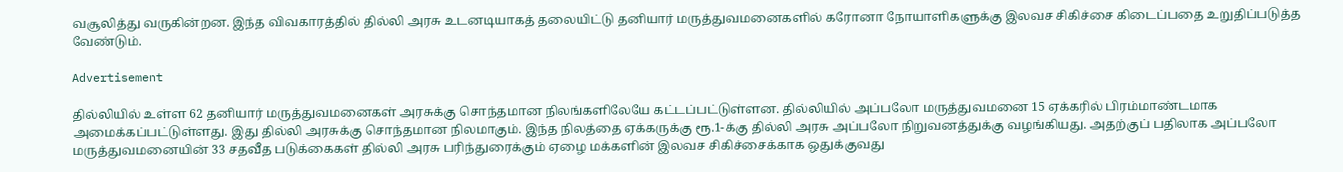வசூலித்து வருகின்றன. இந்த விவகாரத்தில் தில்லி அரசு உடனடியாகத் தலையிட்டு தனியார் மருத்துவமனைகளில் கரோனா நோயாளிகளுக்கு இலவச சிகிச்சை கிடைப்பதை உறுதிப்படுத்த வேண்டும்.

Advertisement

தில்லியில் உள்ள 62 தனியார் மருத்துவமனைகள் அரசுக்கு சொந்தமான நிலங்களிலேயே கட்டப்பட்டுள்ளன. தில்லியில் அப்பலோ மருத்துவமனை 15 ஏக்கரில் பிரம்மாண்டமாக அமைக்கப்பட்டுள்ளது. இது தில்லி அரசுக்கு சொந்தமான நிலமாகும். இந்த நிலத்தை ஏக்கருக்கு ரூ.1-க்கு தில்லி அரசு அப்பலோ நிறுவனத்துக்கு வழங்கியது. அதற்குப் பதிலாக அப்பலோ மருத்துவமனையின் 33 சதவீத படுக்கைகள் தில்லி அரசு பரிந்துரைக்கும் ஏழை மக்களின் இலவச சிகிச்சைக்காக ஒதுக்குவது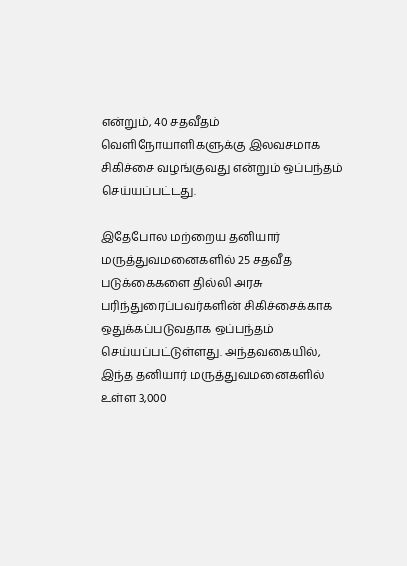என்றும், 40 சதவீதம் வெளிநோயாளிகளுக்கு இலவசமாக சிகிச்சை வழங்குவது என்றும் ஒப்பந்தம் செய்யப்பட்டது.

இதேபோல மற்றைய தனியார் மருத்துவமனைகளில் 25 சதவீத படுக்கைகளை தில்லி அரசு பரிந்துரைப்பவர்களின் சிகிச்சைக்காக ஒதுக்கப்படுவதாக ஒப்பந்தம் செய்யப்பட்டுள்ளது. அந்தவகையில், இந்த தனியார் மருத்துவமனைகளில் உள்ள 3,000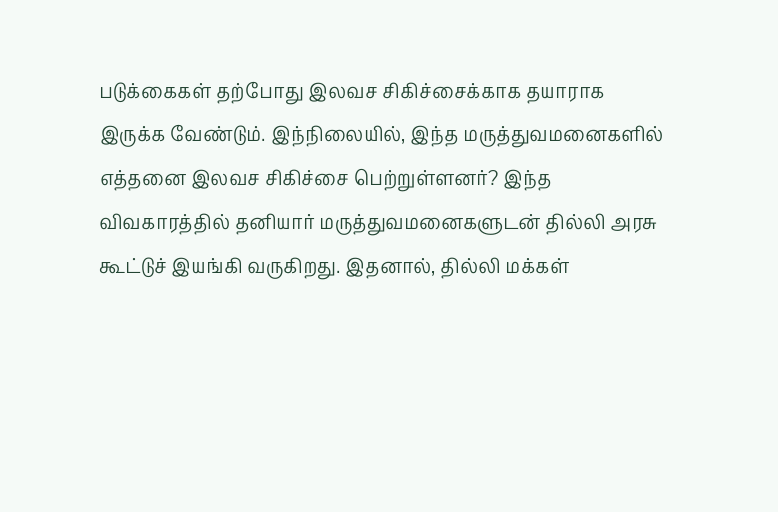படுக்கைகள் தற்போது இலவச சிகிச்சைக்காக தயாராக இருக்க வேண்டும். இந்நிலையில், இந்த மருத்துவமனைகளில் எத்தனை இலவச சிகிச்சை பெற்றுள்ளனர்? இந்த விவகாரத்தில் தனியார் மருத்துவமனைகளுடன் தில்லி அரசு கூட்டுச் இயங்கி வருகிறது. இதனால், தில்லி மக்கள்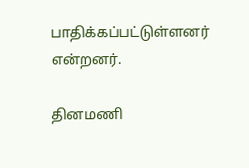பாதிக்கப்பட்டுள்ளனர் என்றனர்.

தினமணி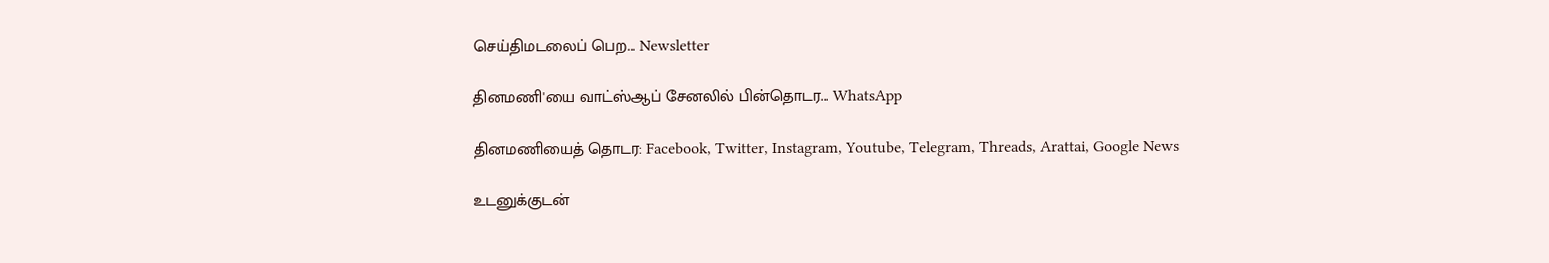செய்திமடலைப் பெற... Newsletter

தினமணி'யை வாட்ஸ்ஆப் சேனலில் பின்தொடர... WhatsApp

தினமணியைத் தொடர: Facebook, Twitter, Instagram, Youtube, Telegram, Threads, Arattai, Google News

உடனுக்குடன்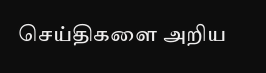செய்திகளை அறிய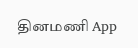தினமணி App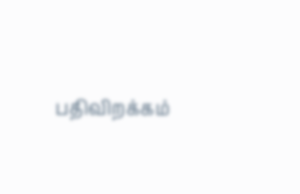பதிவிறக்கம்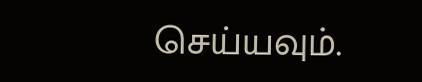செய்யவும்.